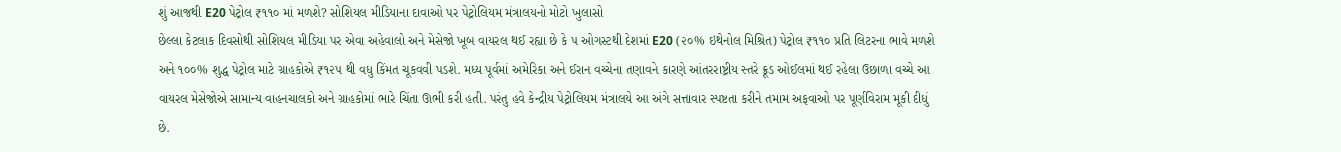શું આજથી E20 પેટ્રોલ ₹૧૧૦ માં મળશે? સોશિયલ મીડિયાના દાવાઓ પર પેટ્રોલિયમ મંત્રાલયનો મોટો ખુલાસો
છેલ્લા કેટલાક દિવસોથી સોશિયલ મીડિયા પર એવા અહેવાલો અને મેસેજો ખૂબ વાયરલ થઈ રહ્યા છે કે ૫ ઓગસ્ટથી દેશમાં E20 (૨૦% ઇથેનોલ મિશ્રિત) પેટ્રોલ ₹૧૧૦ પ્રતિ લિટરના ભાવે મળશે અને ૧૦૦% શુદ્ધ પેટ્રોલ માટે ગ્રાહકોએ ₹૧૨૫ થી વધુ કિંમત ચૂકવવી પડશે. મધ્ય પૂર્વમાં અમેરિકા અને ઈરાન વચ્ચેના તણાવને કારણે આંતરરાષ્ટ્રીય સ્તરે ક્રૂડ ઓઈલમાં થઈ રહેલા ઉછાળા વચ્ચે આ વાયરલ મેસેજોએ સામાન્ય વાહનચાલકો અને ગ્રાહકોમાં ભારે ચિંતા ઊભી કરી હતી. પરંતુ હવે કેન્દ્રીય પેટ્રોલિયમ મંત્રાલયે આ અંગે સત્તાવાર સ્પષ્ટતા કરીને તમામ અફવાઓ પર પૂર્ણવિરામ મૂકી દીધું છે.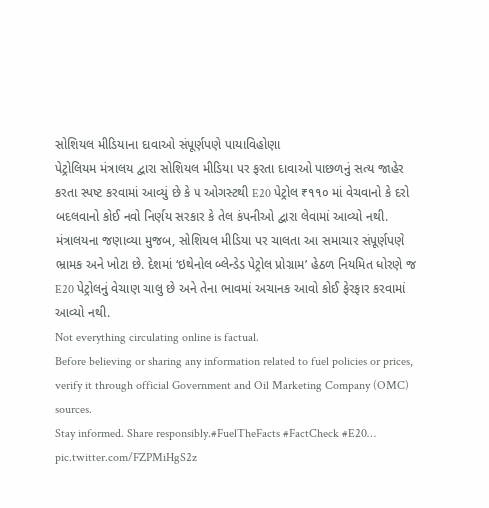સોશિયલ મીડિયાના દાવાઓ સંપૂર્ણપણે પાયાવિહોણા
પેટ્રોલિયમ મંત્રાલય દ્વારા સોશિયલ મીડિયા પર ફરતા દાવાઓ પાછળનું સત્ય જાહેર કરતા સ્પષ્ટ કરવામાં આવ્યું છે કે ૫ ઓગસ્ટથી E20 પેટ્રોલ ₹૧૧૦ માં વેચવાનો કે દરો બદલવાનો કોઈ નવો નિર્ણય સરકાર કે તેલ કંપનીઓ દ્વારા લેવામાં આવ્યો નથી. મંત્રાલયના જણાવ્યા મુજબ, સોશિયલ મીડિયા પર ચાલતા આ સમાચાર સંપૂર્ણપણે ભ્રામક અને ખોટા છે. દેશમાં ‘ઇથેનોલ બ્લેન્ડેડ પેટ્રોલ પ્રોગ્રામ’ હેઠળ નિયમિત ધોરણે જ E20 પેટ્રોલનું વેચાણ ચાલુ છે અને તેના ભાવમાં અચાનક આવો કોઈ ફેરફાર કરવામાં આવ્યો નથી.
Not everything circulating online is factual.
Before believing or sharing any information related to fuel policies or prices, verify it through official Government and Oil Marketing Company (OMC) sources.
Stay informed. Share responsibly.#FuelTheFacts #FactCheck #E20… pic.twitter.com/FZPMiHgS2z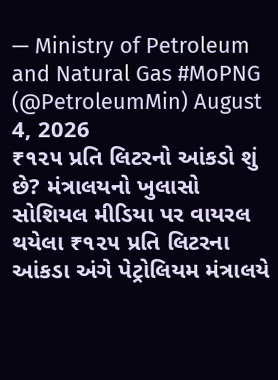— Ministry of Petroleum and Natural Gas #MoPNG (@PetroleumMin) August 4, 2026
₹૧૨૫ પ્રતિ લિટરનો આંકડો શું છે? મંત્રાલયનો ખુલાસો
સોશિયલ મીડિયા પર વાયરલ થયેલા ₹૧૨૫ પ્રતિ લિટરના આંકડા અંગે પેટ્રોલિયમ મંત્રાલયે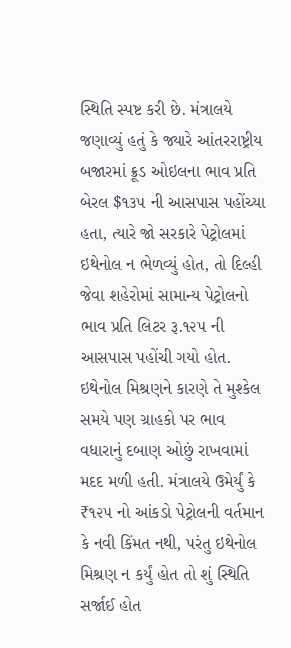સ્થિતિ સ્પષ્ટ કરી છે. મંત્રાલયે જણાવ્યું હતું કે જ્યારે આંતરરાષ્ટ્રીય બજારમાં ક્રૂડ ઓઇલના ભાવ પ્રતિ બેરલ $૧૩૫ ની આસપાસ પહોંચ્યા હતા, ત્યારે જો સરકારે પેટ્રોલમાં ઇથેનોલ ન ભેળવ્યું હોત, તો દિલ્હી જેવા શહેરોમાં સામાન્ય પેટ્રોલનો ભાવ પ્રતિ લિટર રૂ.૧૨૫ ની આસપાસ પહોંચી ગયો હોત.
ઇથેનોલ મિશ્રણને કારણે તે મુશ્કેલ સમયે પણ ગ્રાહકો પર ભાવ વધારાનું દબાણ ઓછું રાખવામાં મદદ મળી હતી. મંત્રાલયે ઉમેર્યું કે ₹૧૨૫ નો આંકડો પેટ્રોલની વર્તમાન કે નવી કિંમત નથી, પરંતુ ઇથેનોલ મિશ્રણ ન કર્યું હોત તો શું સ્થિતિ સર્જાઈ હોત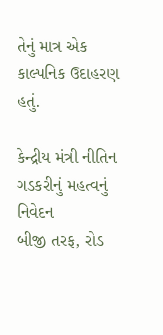તેનું માત્ર એક કાલ્પનિક ઉદાહરણ હતું.

કેન્દ્રીય મંત્રી નીતિન ગડકરીનું મહત્વનું નિવેદન
બીજી તરફ, રોડ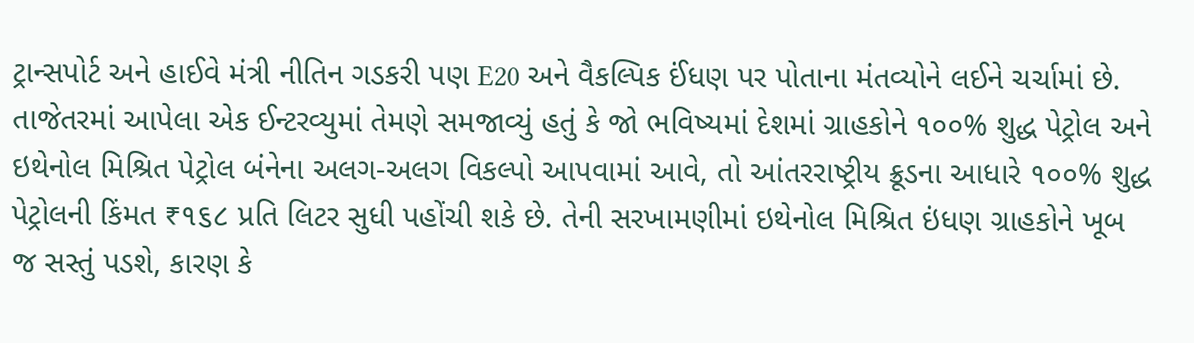ટ્રાન્સપોર્ટ અને હાઈવે મંત્રી નીતિન ગડકરી પણ E20 અને વૈકલ્પિક ઈંધણ પર પોતાના મંતવ્યોને લઈને ચર્ચામાં છે. તાજેતરમાં આપેલા એક ઈન્ટરવ્યુમાં તેમણે સમજાવ્યું હતું કે જો ભવિષ્યમાં દેશમાં ગ્રાહકોને ૧૦૦% શુદ્ધ પેટ્રોલ અને ઇથેનોલ મિશ્રિત પેટ્રોલ બંનેના અલગ-અલગ વિકલ્પો આપવામાં આવે, તો આંતરરાષ્ટ્રીય ક્રૂડના આધારે ૧૦૦% શુદ્ધ પેટ્રોલની કિંમત ₹૧૬૮ પ્રતિ લિટર સુધી પહોંચી શકે છે. તેની સરખામણીમાં ઇથેનોલ મિશ્રિત ઇંધણ ગ્રાહકોને ખૂબ જ સસ્તું પડશે, કારણ કે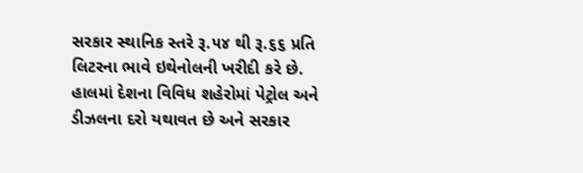સરકાર સ્થાનિક સ્તરે રૂ.૫૪ થી રૂ.૬૬ પ્રતિ લિટરના ભાવે ઇથેનોલની ખરીદી કરે છે.
હાલમાં દેશના વિવિધ શહેરોમાં પેટ્રોલ અને ડીઝલના દરો યથાવત છે અને સરકાર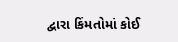દ્વારા કિંમતોમાં કોઈ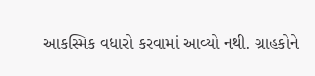આકસ્મિક વધારો કરવામાં આવ્યો નથી. ગ્રાહકોને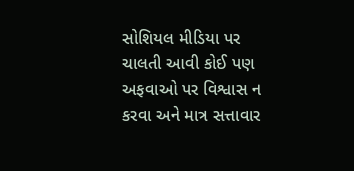સોશિયલ મીડિયા પર ચાલતી આવી કોઈ પણ અફવાઓ પર વિશ્વાસ ન કરવા અને માત્ર સત્તાવાર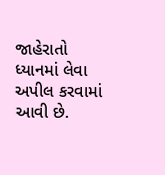જાહેરાતો ધ્યાનમાં લેવા અપીલ કરવામાં આવી છે.